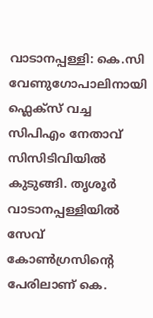വാടാനപ്പള്ളി: കെ.സി വേണുഗോപാലിനായി ഫ്ലെക്സ് വച്ച സിപിഎം നേതാവ് സിസിടിവിയിൽ കുടുങ്ങി. തൃശൂർ വാടാനപ്പള്ളിയിൽ സേവ് കോൺഗ്രസിന്റെ പേരിലാണ് കെ.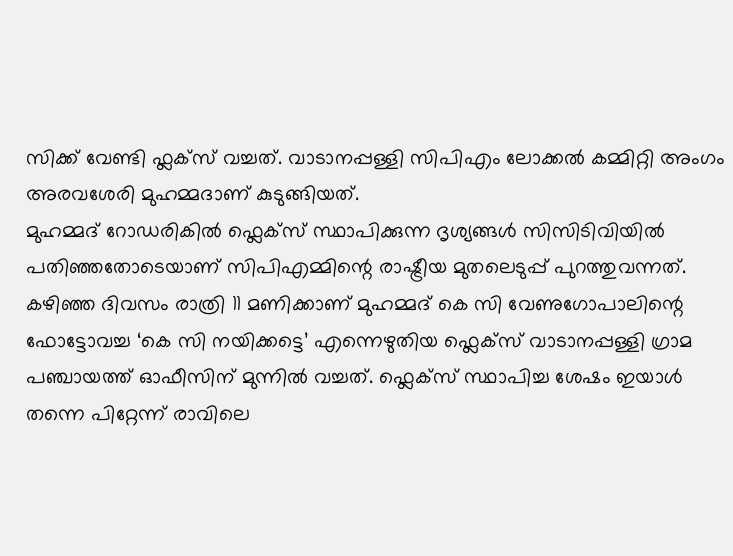സിക്ക് വേണ്ടി ഫ്ലക്സ് വച്ചത്. വാടാനപ്പള്ളി സിപിഎം ലോക്കൽ കമ്മിറ്റി അംഗം അരവശേരി മുഹമ്മദാണ് കുടുങ്ങിയത്.
മുഹമ്മദ് റോഡരികിൽ ഫ്ലെക്സ് സ്ഥാപിക്കുന്ന ദൃശ്യങ്ങൾ സിസിടിവിയിൽ പതിഞ്ഞതോടെയാണ് സിപിഎമ്മിന്റെ രാഷ്ട്രീയ മുതലെടുപ്പ് പുറത്തുവന്നത്. കഴിഞ്ഞ ദിവസം രാത്രി 11 മണിക്കാണ് മുഹമ്മദ് കെ സി വേണുഗോപാലിന്റെ ഫോട്ടോവച്ച ‘കെ സി നയിക്കട്ടെ’ എന്നെഴുതിയ ഫ്ലെക്സ് വാടാനപ്പള്ളി ഗ്രാമ പഞ്ചായത്ത് ഓഫീസിന് മുന്നിൽ വച്ചത്. ഫ്ലെക്സ് സ്ഥാപിച്ച ശേഷം ഇയാൾ തന്നെ പിറ്റേന്ന് രാവിലെ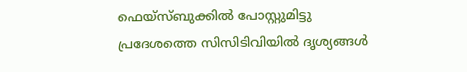ഫെയ്സ്ബുക്കിൽ പോസ്റ്റുമിട്ടു
പ്രദേശത്തെ സിസിടിവിയിൽ ദൃശ്യങ്ങൾ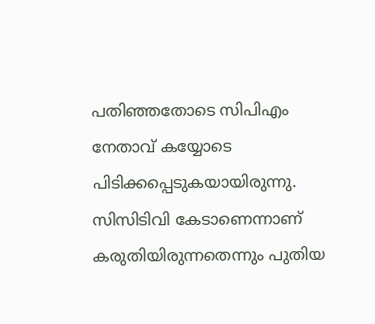പതിഞ്ഞതോടെ സിപിഎം നേതാവ് കയ്യോടെ പിടിക്കപ്പെടുകയായിരുന്നു. സിസിടിവി കേടാണെന്നാണ് കരുതിയിരുന്നതെന്നും പുതിയ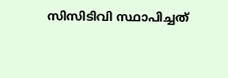സിസിടിവി സ്ഥാപിച്ചത്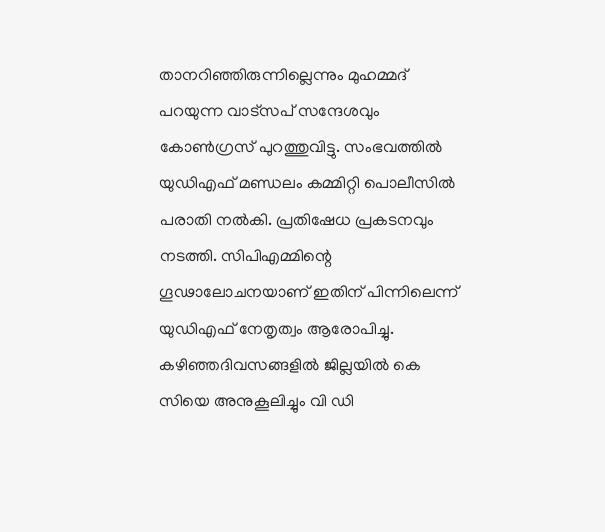താനറിഞ്ഞിരുന്നില്ലെന്നും മുഹമ്മദ് പറയുന്ന വാട്സപ് സന്ദേശവും കോൺഗ്രസ് പുറത്തുവിട്ടു. സംഭവത്തിൽ യുഡിഎഫ് മണ്ഡലം കമ്മിറ്റി പൊലീസിൽ പരാതി നൽകി. പ്രതിഷേധ പ്രകടനവും നടത്തി. സിപിഎമ്മിന്റെ ഗൂഢാലോചനയാണ് ഇതിന് പിന്നിലെന്ന് യുഡിഎഫ് നേതൃത്വം ആരോപിച്ചു.
കഴിഞ്ഞദിവസങ്ങളിൽ ജില്ലയിൽ കെ സിയെ അനുകൂലിച്ചും വി ഡി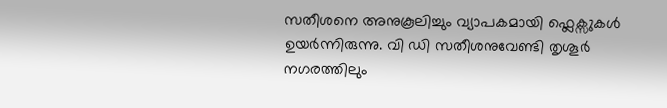സതീശനെ അനുകൂലിച്ചും വ്യാപകമായി ഫ്ലെക്സുകൾ ഉയർന്നിരുന്നു. വി ഡി സതീശനുവേണ്ടി തൃശൂർ നഗരത്തിലും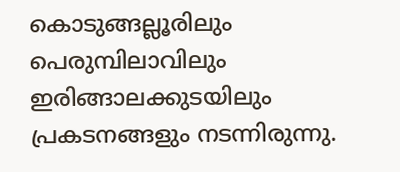കൊടുങ്ങല്ലൂരിലും പെരുമ്പിലാവിലും ഇരിങ്ങാലക്കുടയിലും പ്രകടനങ്ങളും നടന്നിരുന്നു.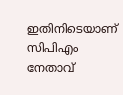ഇതിനിടെയാണ് സിപിഎം നേതാവ്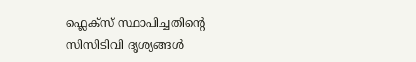ഫ്ലെക്സ് സ്ഥാപിച്ചതിന്റെ സിസിടിവി ദൃശ്യങ്ങൾ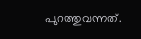പുറത്തുവന്നത്.